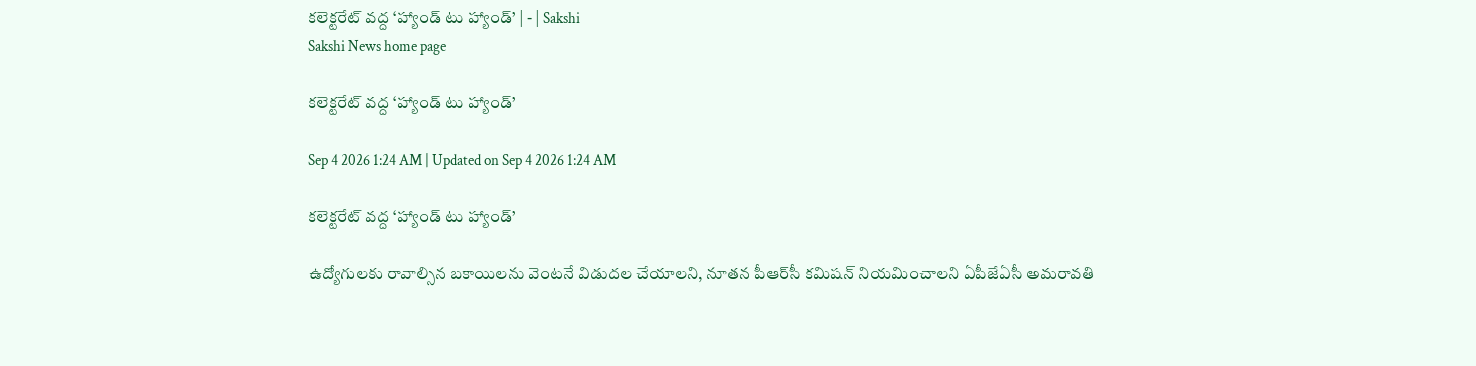కలెక్టరేట్‌ వద్ద ‘హ్యాండ్‌ టు హ్యాండ్‌’ | - | Sakshi
Sakshi News home page

కలెక్టరేట్‌ వద్ద ‘హ్యాండ్‌ టు హ్యాండ్‌’

Sep 4 2026 1:24 AM | Updated on Sep 4 2026 1:24 AM

కలెక్టరేట్‌ వద్ద ‘హ్యాండ్‌ టు హ్యాండ్‌’

ఉద్యోగులకు రావాల్సిన బకాయిలను వెంటనే విడుదల చేయాలని, నూతన పీఆర్‌సీ కమిషన్‌ నియమించాలని ఏపీజేఏసీ అమరావతి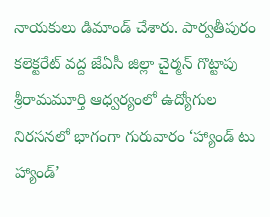నాయకులు డిమాండ్‌ చేశారు. పార్వతీపురం కలెక్టరేట్‌ వద్ద జేఏసీ జిల్లా చైర్మన్‌ గొట్టాపు శ్రీరామమూర్తి ఆధ్వర్యంలో ఉద్యోగుల నిరసనలో భాగంగా గురువారం ‘హ్యాండ్‌ టు హ్యాండ్‌’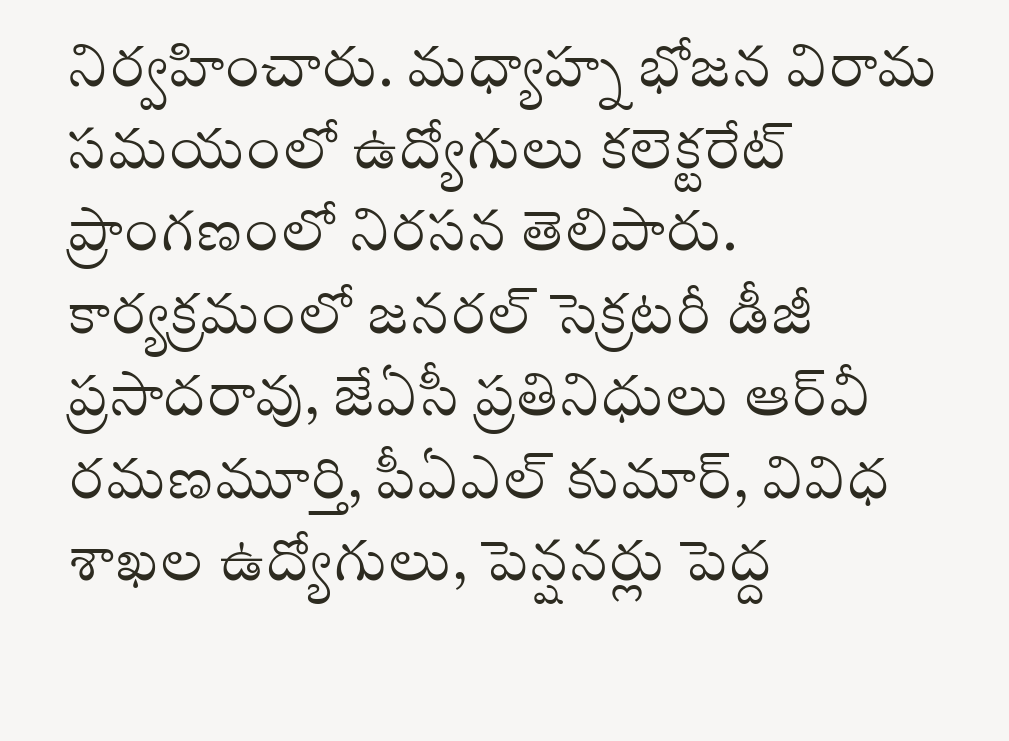నిర్వహించారు. మధ్యాహ్న భోజన విరామ సమయంలో ఉద్యోగులు కలెక్టరేట్‌ ప్రాంగణంలో నిరసన తెలిపారు. కార్యక్రమంలో జనరల్‌ సెక్రటరీ డీజీ ప్రసాదరావు, జేఏసీ ప్రతినిధులు ఆర్‌వీ రమణమూర్తి, పీఏఎల్‌ కుమార్‌, వివిధ శాఖల ఉద్యోగులు, పెన్షనర్లు పెద్ద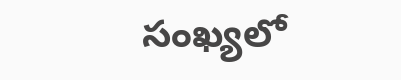సంఖ్యలో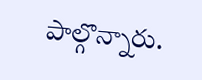పాల్గొన్నారు.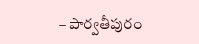– పార్వతీపురం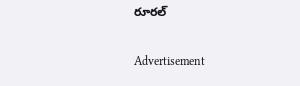రూరల్‌

Advertisement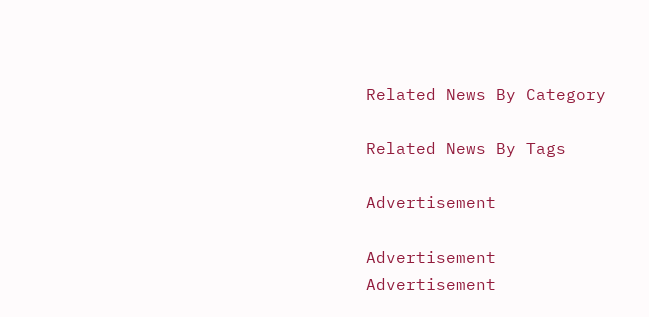Related News By Category

Related News By Tags

Advertisement

Advertisement
Advertisement